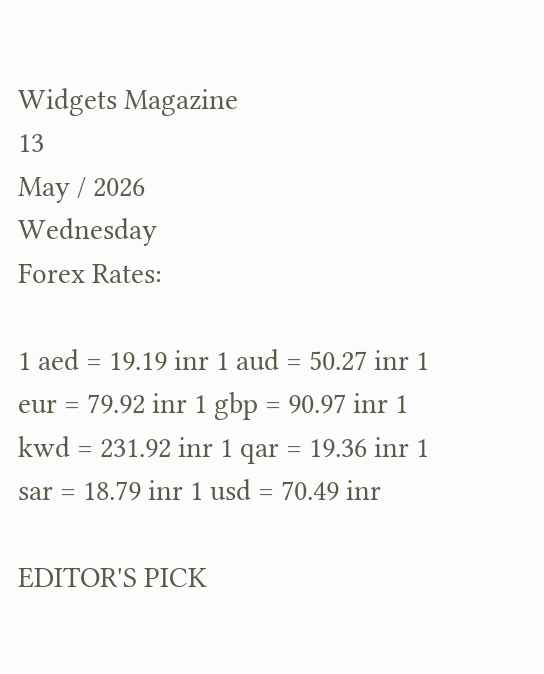Widgets Magazine
13
May / 2026
Wednesday
Forex Rates:

1 aed = 19.19 inr 1 aud = 50.27 inr 1 eur = 79.92 inr 1 gbp = 90.97 inr 1 kwd = 231.92 inr 1 qar = 19.36 inr 1 sar = 18.79 inr 1 usd = 70.49 inr

EDITOR'S PICK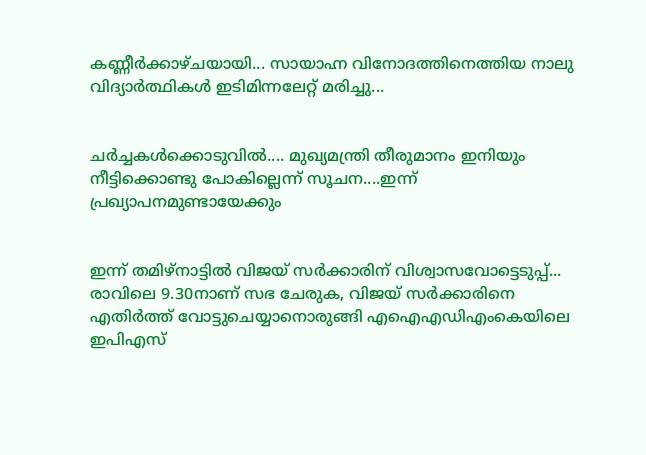കണ്ണീർക്കാഴ്ചയായി... സായാഹ്ന വിനോദത്തിനെത്തിയ നാലു വിദ്യാർത്ഥികൾ ഇടിമിന്നലേറ്റ് മരിച്ചു...


ചർച്ചകൾക്കൊടുവിൽ.... മുഖ്യമന്ത്രി തീരുമാനം ഇനിയും നീട്ടിക്കൊണ്ടു പോകില്ലെന്ന് സൂചന....ഇന്ന് പ്രഖ്യാപനമുണ്ടായേക്കും


ഇന്ന് തമിഴ്നാട്ടിൽ വിജയ് സർക്കാരിന് വിശ്വാസവോട്ടെടുപ്പ്... രാവിലെ 9.30നാണ് സഭ ചേരുക, വിജയ് സർക്കാരിനെ എതിർത്ത് വോട്ടുചെയ്യാനൊരുങ്ങി എഐഎഡിഎംകെയിലെ ഇപിഎസ്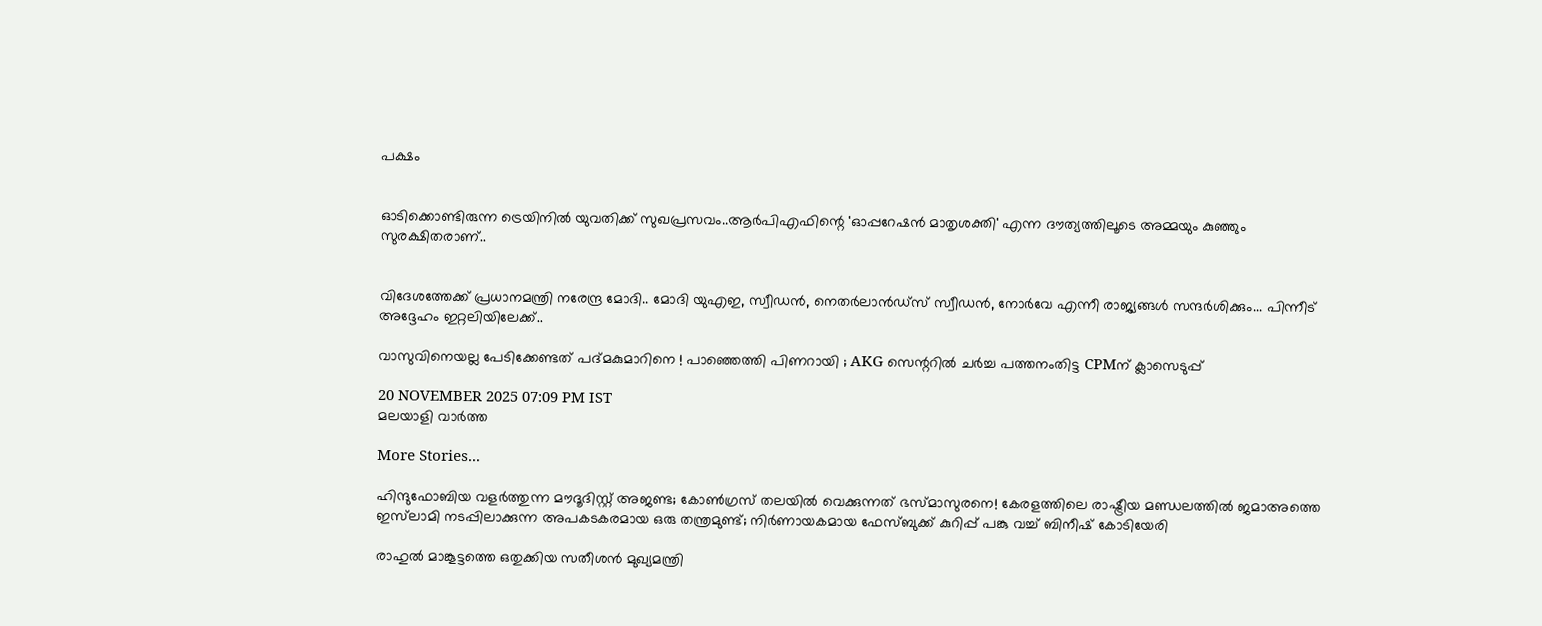പക്ഷം


ഓടിക്കൊണ്ടിരുന്ന ട്രെയിനിൽ യുവതിക്ക് സുഖപ്രസവം..ആർപിഎഫിന്റെ 'ഓപ്പറേഷൻ മാതൃശക്തി' എന്ന ദൗത്യത്തിലൂടെ അമ്മയും കുഞ്ഞും സുരക്ഷിതരാണ്..


വിദേശത്തേക്ക് പ്രധാനമന്ത്രി നരേന്ദ്ര മോദി.. മോദി യുഎഇ, സ്വീഡൻ, നെതർലാൻഡ്‌സ് സ്വീഡൻ, നോർവേ എന്നീ രാജ്യങ്ങൾ സന്ദർശിക്കും... പിന്നീട് അദ്ദേഹം ഇറ്റലിയിലേക്ക്..

വാസുവിനെയല്ല പേടിക്കേണ്ടത് പദ്മകുമാറിനെ ! പാഞ്ഞെത്തി പിണറായി ; AKG സെന്ററില്‍ ചര്‍ച്ച പത്തനംതിട്ട CPMന് ക്ലാസെടുപ്പ്

20 NOVEMBER 2025 07:09 PM IST
മലയാളി വാര്‍ത്ത

More Stories...

ഹിന്ദുഫോബിയ വളർത്തുന്ന മൗദൂദിസ്റ്റ് അജണ്ട; കോൺഗ്രസ് തലയിൽ വെക്കുന്നത് ഭസ്മാസുരനെ! കേരളത്തിലെ രാഷ്ട്രീയ മണ്ഡലത്തിൽ ജമാഅത്തെ ഇസ്‌ലാമി നടപ്പിലാക്കുന്ന അപകടകരമായ ഒരു തന്ത്രമുണ്ട്; നിർണായകമായ ഫേസ്ബുക്ക് കുറിപ്പ് പങ്കു വച്ച് ബിനീഷ് കോടിയേരി

രാഹുൽ മാങ്കൂട്ടത്തെ ഒതുക്കിയ സതീശൻ മുഖ്യമന്ത്രി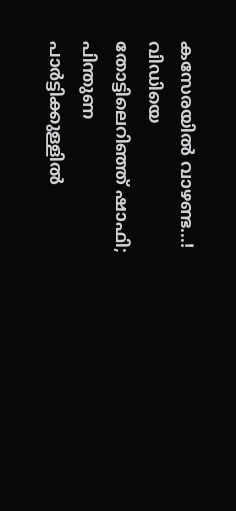കസേരയിൽ വാഴണ്ട...! വിഡിയെ തോട്ടിലെറിഞ്ഞ് ഷാഫി; പിന്തുണ പാർട്ടിക്കുള്ളിൽ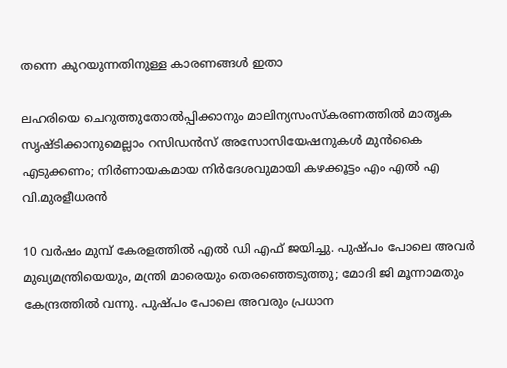തന്നെ കുറയുന്നതിനുള്ള കാരണങ്ങൾ ഇതാ

ലഹരിയെ ചെറുത്തുതോൽപ്പിക്കാനും മാലിന്യസംസ്കരണത്തിൽ മാതൃക സൃഷ്ടിക്കാനുമെല്ലാം റസിഡൻസ് അസോസിയേഷനുകൾ മുൻകൈ എടുക്കണം; നിർണായകമായ നിർദേശവുമായി കഴക്കൂട്ടം എം എൽ എ വി.മുരളീധരൻ

10 വർഷം മുമ്പ് കേരളത്തിൽ എൽ ഡി എഫ് ജയിച്ചു. പുഷ്പം പോലെ അവർ മുഖ്യമന്ത്രിയെയും, മന്ത്രി മാരെയും തെരഞ്ഞെടുത്തു; മോദി ജി മൂന്നാമതും കേന്ദ്രത്തിൽ വന്നു. പുഷ്പം പോലെ അവരും പ്രധാന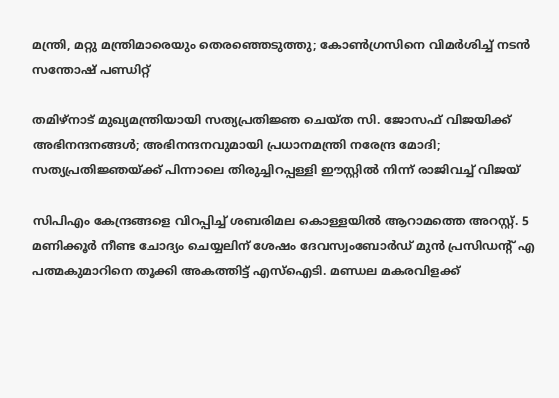മന്ത്രി, മറ്റു മന്ത്രിമാരെയും തെരഞ്ഞെടുത്തു; കോൺഗ്രസിനെ വിമർശിച്ച് നടൻ സന്തോഷ് പണ്ഡിറ്റ്

തമിഴ്നാട് മുഖ്യമന്ത്രിയായി സത്യപ്രതിജ്ഞ ചെയ്ത സി. ജോസഫ് വിജയിക്ക് അഭിനന്ദനങ്ങൾ; അഭിനന്ദനവുമായി പ്രധാനമന്ത്രി നരേന്ദ്ര മോദി; സത്യപ്രതിജ്ഞയ്ക്ക് പിന്നാലെ തിരുച്ചിറപ്പള്ളി ഈസ്റ്റിൽ നിന്ന് രാജിവച്ച് വിജയ്

സിപിഎം കേന്ദ്രങ്ങളെ വിറപ്പിച്ച് ശബരിമല കൊള്ളയില്‍ ആറാമത്തെ അറസ്റ്റ്. 5 മണിക്കൂര്‍ നീണ്ട ചോദ്യം ചെയ്യലിന് ശേഷം ദേവസ്വംബോര്‍ഡ് മുന്‍ പ്രസിഡന്റ് എ പത്മകുമാറിനെ തൂക്കി അകത്തിട്ട് എസ്‌ഐടി. മണ്ഡല മകരവിളക്ക്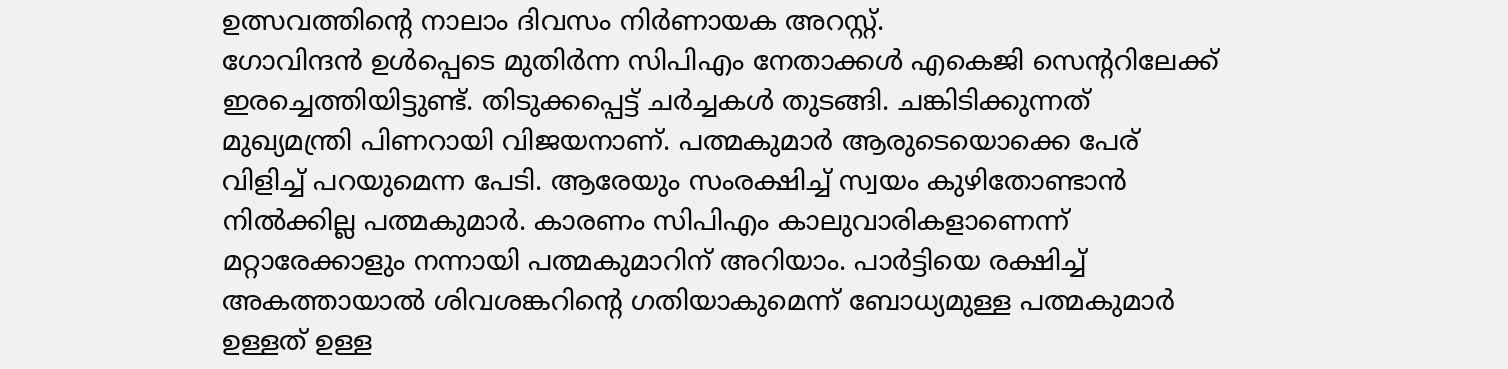ഉത്സവത്തിന്റെ നാലാം ദിവസം നിര്‍ണായക അറസ്റ്റ്.
ഗോവിന്ദന്‍ ഉള്‍പ്പെടെ മുതിര്‍ന്ന സിപിഎം നേതാക്കള്‍ എകെജി സെന്ററിലേക്ക് ഇരച്ചെത്തിയിട്ടുണ്ട്. തിടുക്കപ്പെട്ട് ചര്‍ച്ചകള്‍ തുടങ്ങി. ചങ്കിടിക്കുന്നത് മുഖ്യമന്ത്രി പിണറായി വിജയനാണ്. പത്മകുമാര്‍ ആരുടെയൊക്കെ പേര് വിളിച്ച് പറയുമെന്ന പേടി. ആരേയും സംരക്ഷിച്ച് സ്വയം കുഴിതോണ്ടാന്‍ നില്‍ക്കില്ല പത്മകുമാര്‍. കാരണം സിപിഎം കാലുവാരികളാണെന്ന് മറ്റാരേക്കാളും നന്നായി പത്മകുമാറിന് അറിയാം. പാര്‍ട്ടിയെ രക്ഷിച്ച് അകത്തായാല്‍ ശിവശങ്കറിന്റെ ഗതിയാകുമെന്ന് ബോധ്യമുള്ള പത്മകുമാര്‍ ഉള്ളത് ഉള്ള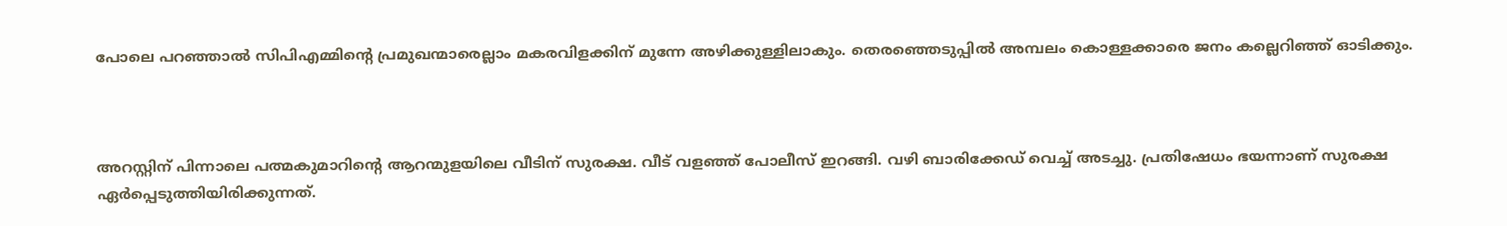പോലെ പറഞ്ഞാല്‍ സിപിഎമ്മിന്റെ പ്രമുഖന്മാരെല്ലാം മകരവിളക്കിന് മുന്നേ അഴിക്കുള്ളിലാകും. തെരഞ്ഞെടുപ്പില്‍ അമ്പലം കൊള്ളക്കാരെ ജനം കല്ലെറിഞ്ഞ് ഓടിക്കും.



അറസ്റ്റിന് പിന്നാലെ പത്മകുമാറിന്റെ ആറന്മുളയിലെ വീടിന് സുരക്ഷ. വീട് വളഞ്ഞ് പോലീസ് ഇറങ്ങി. വഴി ബാരിക്കേഡ് വെച്ച് അടച്ചു. പ്രതിഷേധം ഭയന്നാണ് സുരക്ഷ ഏര്‍പ്പെടുത്തിയിരിക്കുന്നത്.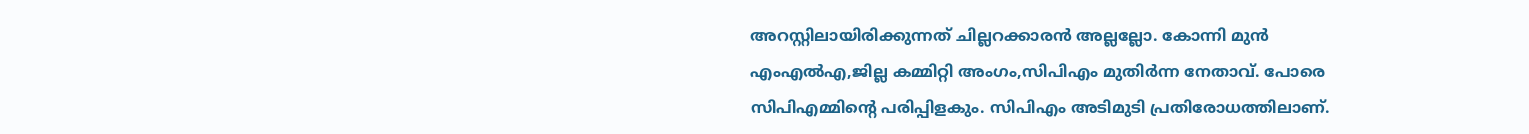അറസ്റ്റിലായിരിക്കുന്നത് ചില്ലറക്കാരന്‍ അല്ലല്ലോ. കോന്നി മുന്‍ എംഎല്‍എ,ജില്ല കമ്മിറ്റി അംഗം,സിപിഎം മുതിര്‍ന്ന നേതാവ്. പോരെ സിപിഎമ്മിന്റെ പരിപ്പിളകും. സിപിഎം അടിമുടി പ്രതിരോധത്തിലാണ്.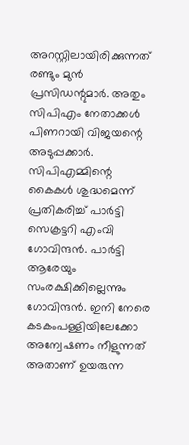അറസ്റ്റിലായിരിക്കുന്നത് രണ്ടും മുന്‍ പ്രസിഡന്റുമാര്‍. അതും സിപിഎം നേതാക്കള്‍ പിണറായി വിജയന്റെ അടുപ്പക്കാര്‍. സിപിഎമ്മിന്റെ കൈകള്‍ ശുദ്ധമെന്ന് പ്രതികരിച്ച് പാര്‍ട്ടി സെക്രട്ടറി എംവി ഗോവിന്ദന്‍. പാര്‍ട്ടി ആരേയും സംരക്ഷിക്കില്ലെന്നും ഗോവിന്ദന്‍. ഇനി നേരെ കടകംപള്ളിയിലേക്കോ അന്വേഷണം നീളുന്നത് അതാണ് ഉയരുന്ന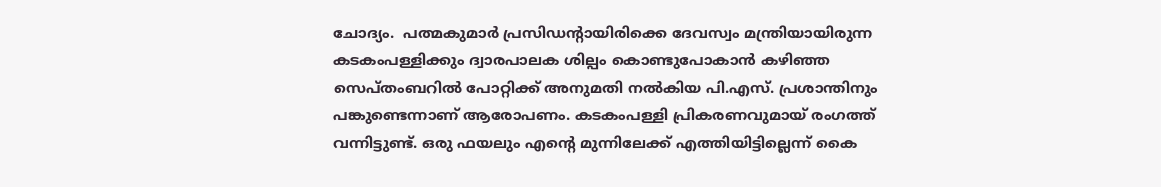ചോദ്യം.  പത്മകുമാര്‍ പ്രസിഡന്റായിരിക്കെ ദേവസ്വം മന്ത്രിയായിരുന്ന കടകംപള്ളിക്കും ദ്വാരപാലക ശില്പം കൊണ്ടുപോകാന്‍ കഴിഞ്ഞ സെപ്തംബറില്‍ പോറ്റിക്ക് അനുമതി നല്‍കിയ പി.എസ്. പ്രശാന്തിനും പങ്കുണ്ടെന്നാണ് ആരോപണം. കടകംപള്ളി പ്രികരണവുമായ് രംഗത്ത് വന്നിട്ടുണ്ട്. ഒരു ഫയലും എന്റെ മുന്നിലേക്ക് എത്തിയിട്ടില്ലെന്ന് കൈ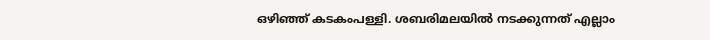ഒഴിഞ്ഞ് കടകംപള്ളി. ശബരിമലയില്‍ നടക്കുന്നത് എല്ലാം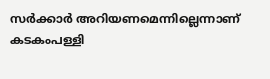സര്‍ക്കാര്‍ അറിയണമെന്നില്ലെന്നാണ് കടകംപള്ളി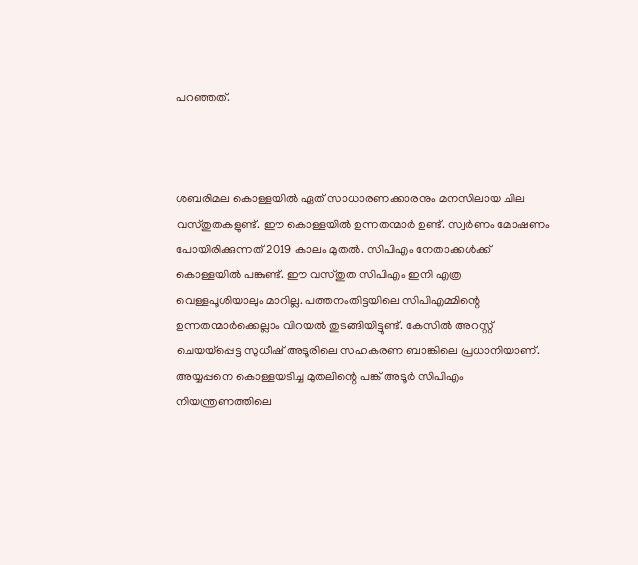പറഞ്ഞത്.



ശബരിമല കൊള്ളയില്‍ ഏത് സാധാരണക്കാരനും മനസിലായ ചില വസ്തുതകളുണ്ട്. ഈ കൊള്ളയില്‍ ഉന്നതന്മാര്‍ ഉണ്ട്. സ്വര്‍ണം മോഷണം പോയിരിക്കുന്നത് 2019 കാലം മുതല്‍. സിപിഎം നേതാക്കള്‍ക്ക് കൊള്ളയില്‍ പങ്കുണ്ട്. ഈ വസ്തുത സിപിഎം ഇനി എത്ര വെള്ളപൂശിയാലും മാറില്ല. പത്തനംതിട്ടയിലെ സിപിഎമ്മിന്റെ ഉന്നതന്മാര്‍ക്കെല്ലാം വിറയല്‍ തുടങ്ങിയിട്ടുണ്ട്. കേസില്‍ അറസ്റ്റ് ചെയയ്‌പ്പെട്ട സുധീഷ് അടൂരിലെ സഹകരണ ബാങ്കിലെ പ്രധാനിയാണ്. അയ്യപ്പനെ കൊള്ളയടിച്ച മുതലിന്റെ പങ്ക് അടൂര്‍ സിപിഎം നിയന്ത്രണത്തിലെ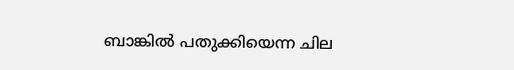ബാങ്കില്‍ പതുക്കിയെന്ന ചില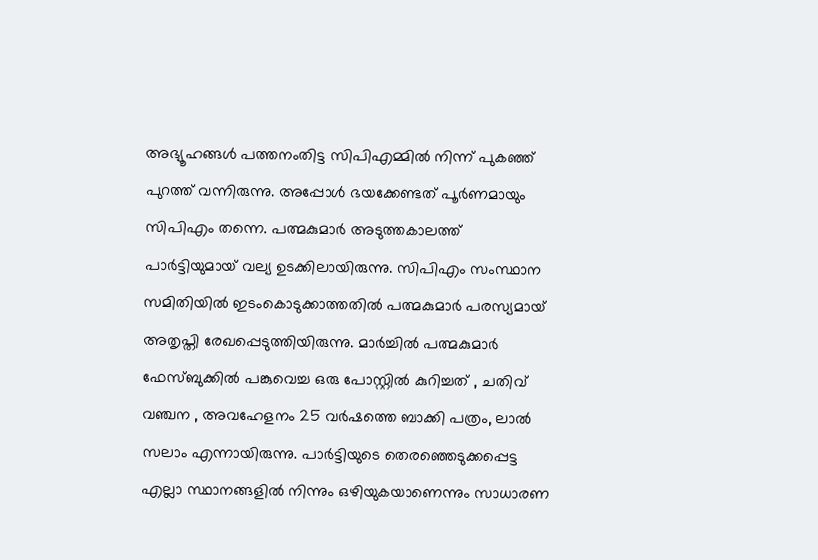അഭ്യൂഹങ്ങള്‍ പത്തനംതിട്ട സിപിഎമ്മില്‍ നിന്ന് പുകഞ്ഞ് പുറത്ത് വന്നിരുന്നു. അപ്പോള്‍ ഭയക്കേണ്ടത് പൂര്‍ണമായും സിപിഎം തന്നെ. പത്മകുമാര്‍ അടുത്തകാലത്ത് പാര്‍ട്ടിയുമായ് വല്യ ഉടക്കിലായിരുന്നു. സിപിഎം സംസ്ഥാന സമിതിയില്‍ ഇടംകൊടുക്കാത്തതില്‍ പത്മകുമാര്‍ പരസ്യമായ് അതൃപ്തി രേഖപ്പെടുത്തിയിരുന്നു. മാര്‍ച്ചില്‍ പത്മകുമാര്‍ ഫേസ്ബുക്കില്‍ പങ്കുവെച്ച ഒരു പോസ്റ്റില്‍ കുറിച്ചത് , ചതിവ് വഞ്ചന , അവഹേളനം 25 വര്‍ഷത്തെ ബാക്കി പത്രം, ലാല്‍ സലാം എന്നായിരുന്നു. പാര്‍ട്ടിയുടെ തെരഞ്ഞെടുക്കപ്പെട്ട എല്ലാ സ്ഥാനങ്ങളില്‍ നിന്നും ഒഴിയുകയാണെന്നും സാധാരണ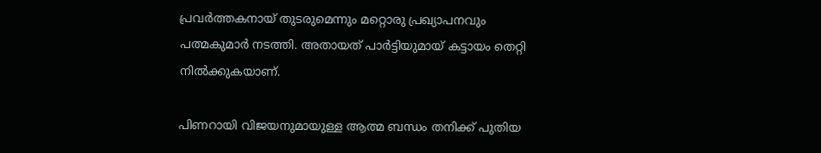പ്രവര്‍ത്തകനായ് തുടരുമെന്നും മറ്റൊരു പ്രഖ്യാപനവും പത്മകുമാര്‍ നടത്തി. അതായത് പാര്‍ട്ടിയുമായ് കട്ടായം തെറ്റി നില്‍ക്കുകയാണ്.

പിണറായി വിജയനുമായുള്ള ആത്മ ബന്ധം തനിക്ക് പുതിയ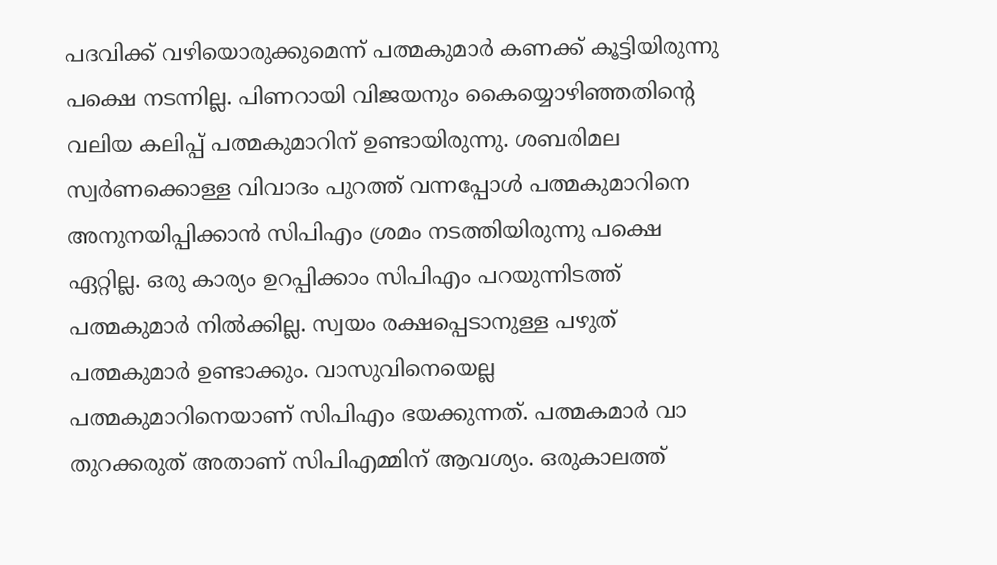പദവിക്ക് വഴിയൊരുക്കുമെന്ന് പത്മകുമാര്‍ കണക്ക് കൂട്ടിയിരുന്നു പക്ഷെ നടന്നില്ല. പിണറായി വിജയനും കൈയ്യൊഴിഞ്ഞതിന്റെ വലിയ കലിപ്പ് പത്മകുമാറിന് ഉണ്ടായിരുന്നു. ശബരിമല സ്വര്‍ണക്കൊള്ള വിവാദം പുറത്ത് വന്നപ്പോള്‍ പത്മകുമാറിനെ അനുനയിപ്പിക്കാന്‍ സിപിഎം ശ്രമം നടത്തിയിരുന്നു പക്ഷെ ഏറ്റില്ല. ഒരു കാര്യം ഉറപ്പിക്കാം സിപിഎം പറയുന്നിടത്ത് പത്മകുമാര്‍ നില്‍ക്കില്ല. സ്വയം രക്ഷപ്പെടാനുള്ള പഴുത് പത്മകുമാര്‍ ഉണ്ടാക്കും. വാസുവിനെയെല്ല പത്മകുമാറിനെയാണ് സിപിഎം ഭയക്കുന്നത്. പത്മകമാര്‍ വാ തുറക്കരുത് അതാണ് സിപിഎമ്മിന് ആവശ്യം. ഒരുകാലത്ത്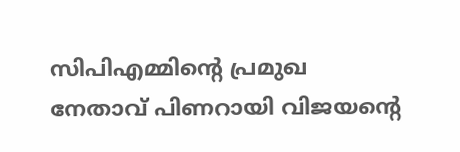സിപിഎമ്മിന്റെ പ്രമുഖ നേതാവ് പിണറായി വിജയന്റെ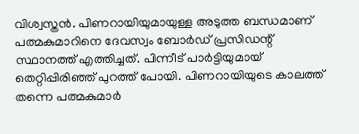വിശ്വസ്തന്‍. പിണറായിയുമായുള്ള അടുത്ത ബന്ധമാണ് പത്മകുമാറിനെ ദേവസ്വം ബോര്‍ഡ് പ്രസിഡന്റ് സ്ഥാനത്ത് എത്തിച്ചത്. പിന്നീട് പാര്‍ട്ടിയുമായ് തെറ്റിപ്പിരിഞ്ഞ് പുറത്ത് പോയി. പിണറായിയുടെ കാലത്ത് തന്നെ പത്മകുമാര്‍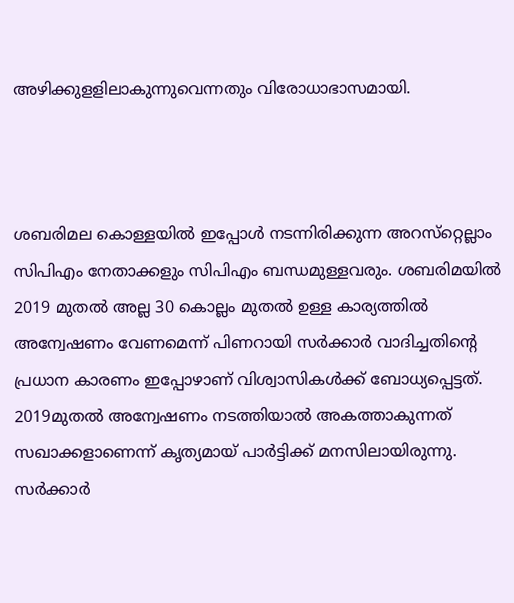അഴിക്കുളളിലാകുന്നുവെന്നതും വിരോധാഭാസമായി.



ശബരിമല കൊള്ളയില്‍ ഇപ്പോള്‍ നടന്നിരിക്കുന്ന അറസ്‌റ്റെല്ലാം സിപിഎം നേതാക്കളും സിപിഎം ബന്ധമുള്ളവരും. ശബരിമയില്‍ 2019 മുതല്‍ അല്ല 30 കൊല്ലം മുതല്‍ ഉള്ള കാര്യത്തില്‍ അന്വേഷണം വേണമെന്ന് പിണറായി സര്‍ക്കാര്‍ വാദിച്ചതിന്റെ പ്രധാന കാരണം ഇപ്പോഴാണ് വിശ്വാസികള്‍ക്ക് ബോധ്യപ്പെട്ടത്. 2019മുതല്‍ അന്വേഷണം നടത്തിയാല്‍ അകത്താകുന്നത് സഖാക്കളാണെന്ന് കൃത്യമായ് പാര്‍ട്ടിക്ക് മനസിലായിരുന്നു. സര്‍ക്കാര്‍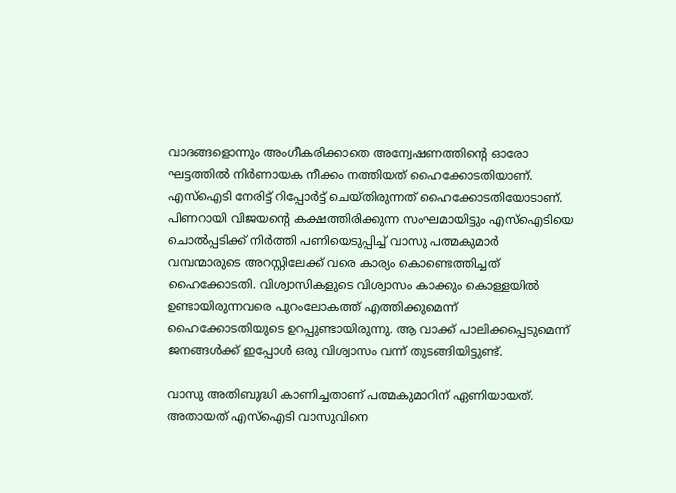വാദങ്ങളൊന്നും അംഗീകരിക്കാതെ അന്വേഷണത്തിന്റെ ഓരോ ഘട്ടത്തില്‍ നിര്‍ണായക നീക്കം നത്തിയത് ഹൈക്കോടതിയാണ്. എസ്‌ഐടി നേരിട്ട് റിപ്പോര്‍ട്ട് ചെയ്തിരുന്നത് ഹൈക്കോടതിയോടാണ്. പിണറായി വിജയന്റെ കക്ഷത്തിരിക്കുന്ന സംഘമായിട്ടും എസ്‌ഐടിയെ ചൊല്‍പ്പടിക്ക് നിര്‍ത്തി പണിയെടുപ്പിച്ച് വാസു പത്മകുമാര്‍ വമ്പന്മാരുടെ അറസ്റ്റിലേക്ക് വരെ കാര്യം കൊണ്ടെത്തിച്ചത് ഹൈക്കോടതി. വിശ്വാസികളുടെ വിശ്വാസം കാക്കും കൊള്ളയില്‍ ഉണ്ടായിരുന്നവരെ പുറംലോകത്ത് എത്തിക്കുമെന്ന് ഹൈക്കോടതിയുടെ ഉറപ്പുണ്ടായിരുന്നു. ആ വാക്ക് പാലിക്കപ്പെടുമെന്ന് ജനങ്ങള്‍ക്ക് ഇപ്പോള്‍ ഒരു വിശ്വാസം വന്ന് തുടങ്ങിയിട്ടുണ്ട്.

വാസു അതിബുദ്ധി കാണിച്ചതാണ് പത്മകുമാറിന് ഏണിയായത്. അതായത് എസ്‌ഐടി വാസുവിനെ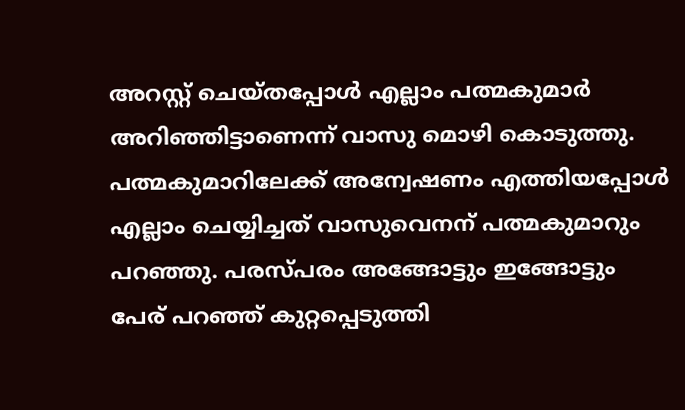അറസ്റ്റ് ചെയ്തപ്പോള്‍ എല്ലാം പത്മകുമാര്‍ അറിഞ്ഞിട്ടാണെന്ന് വാസു മൊഴി കൊടുത്തു. പത്മകുമാറിലേക്ക് അന്വേഷണം എത്തിയപ്പോള്‍ എല്ലാം ചെയ്യിച്ചത് വാസുവെനന് പത്മകുമാറും പറഞ്ഞു. പരസ്പരം അങ്ങോട്ടും ഇങ്ങോട്ടും പേര് പറഞ്ഞ് കുറ്റപ്പെടുത്തി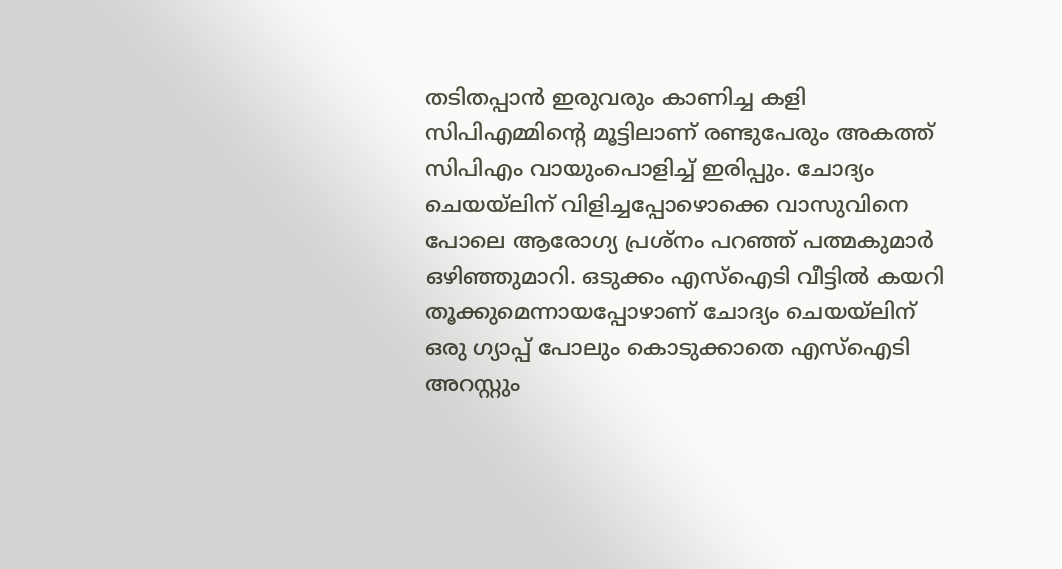തടിതപ്പാന്‍ ഇരുവരും കാണിച്ച കളി സിപിഎമ്മിന്റെ മൂട്ടിലാണ് രണ്ടുപേരും അകത്ത് സിപിഎം വായുംപൊളിച്ച് ഇരിപ്പും. ചോദ്യം ചെയയ്‌ലിന് വിളിച്ചപ്പോഴൊക്കെ വാസുവിനെ പോലെ ആരോഗ്യ പ്രശ്‌നം പറഞ്ഞ് പത്മകുമാര്‍ ഒഴിഞ്ഞുമാറി. ഒടുക്കം എസ്‌ഐടി വീട്ടില്‍ കയറി തൂക്കുമെന്നായപ്പോഴാണ് ചോദ്യം ചെയയ്‌ലിന് ഒരു ഗ്യാപ്പ് പോലും കൊടുക്കാതെ എസ്‌ഐടി അറസ്റ്റും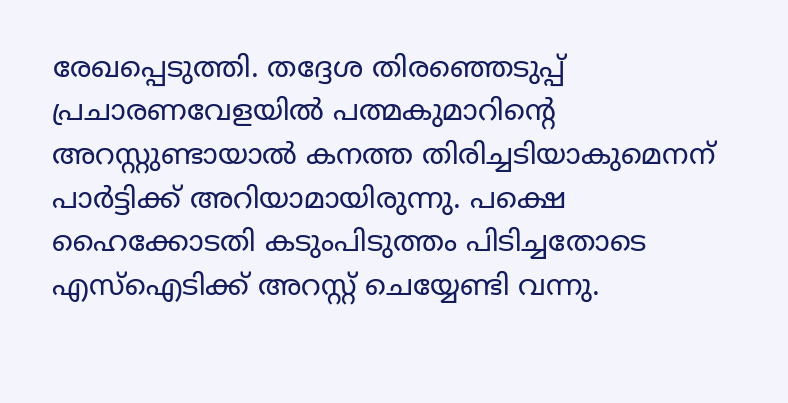രേഖപ്പെടുത്തി. തദ്ദേശ തിരഞ്ഞെടുപ്പ് പ്രചാരണവേളയില്‍ പത്മകുമാറിന്റെ അറസ്റ്റുണ്ടായാല്‍ കനത്ത തിരിച്ചടിയാകുമെനന് പാര്‍ട്ടിക്ക് അറിയാമായിരുന്നു. പക്ഷെ ഹൈക്കോടതി കടുംപിടുത്തം പിടിച്ചതോടെ എസ്‌ഐടിക്ക് അറസ്റ്റ് ചെയ്യേണ്ടി വന്നു.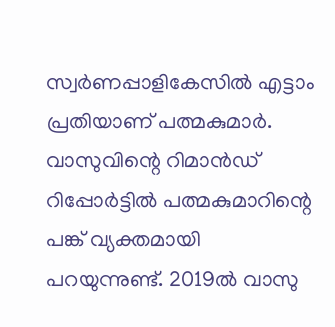സ്വര്‍ണപ്പാളികേസില്‍ എട്ടാം പ്രതിയാണ് പത്മകുമാര്‍. വാസുവിന്റെ റിമാന്‍ഡ് റിപ്പോര്‍ട്ടില്‍ പത്മകുമാറിന്റെ പങ്ക് വ്യക്തമായി പറയുന്നുണ്ട്. 2019ല്‍ വാസു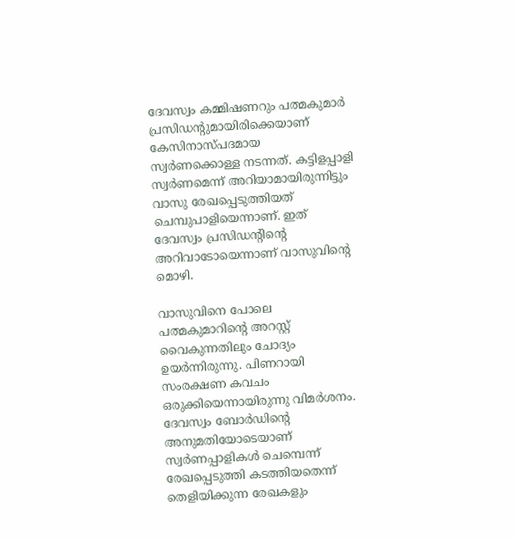ദേവസ്വം കമ്മിഷണറും പത്മകുമാര്‍ പ്രസിഡന്റുമായിരിക്കെയാണ് കേസിനാസ്പദമായ സ്വര്‍ണക്കൊള്ള നടന്നത്. കട്ടിളപ്പാളി സ്വര്‍ണമെന്ന് അറിയാമായിരുന്നിട്ടും വാസു രേഖപ്പെടുത്തിയത് ചെമ്പുപാളിയെന്നാണ്. ഇത് ദേവസ്വം പ്രസിഡന്റിന്റെ അറിവാടോയെന്നാണ് വാസുവിന്റെ മൊഴി.

വാസുവിനെ പോലെ പത്മകുമാറിന്റെ അറസ്റ്റ് വൈകുന്നതിലും ചോദ്യം ഉയര്‍ന്നിരുന്നു. പിണറായി സംരക്ഷണ കവചം ഒരുക്കിയെന്നായിരുന്നു വിമര്‍ശനം. ദേവസ്വം ബോര്‍ഡിന്റെ അനുമതിയോടെയാണ് സ്വര്‍ണപ്പാളികള്‍ ചെമ്പെന്ന് രേഖപ്പെടുത്തി കടത്തിയതെന്ന് തെളിയിക്കുന്ന രേഖകളും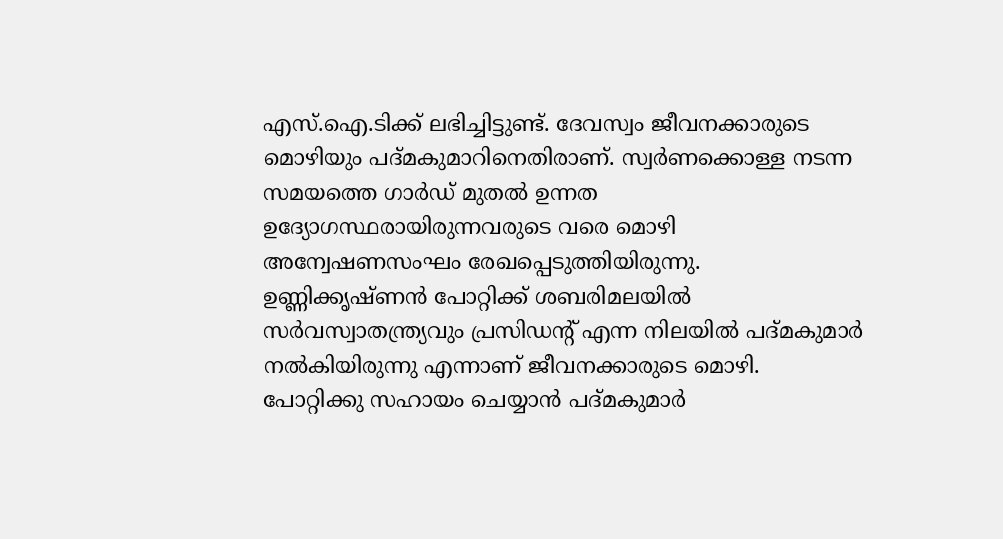എസ്.ഐ.ടിക്ക് ലഭിച്ചിട്ടുണ്ട്. ദേവസ്വം ജീവനക്കാരുടെ മൊഴിയും പദ്മകുമാറിനെതിരാണ്. സ്വര്‍ണക്കൊള്ള നടന്ന സമയത്തെ ഗാര്‍ഡ് മുതല്‍ ഉന്നത ഉദ്യോഗസ്ഥരായിരുന്നവരുടെ വരെ മൊഴി അന്വേഷണസംഘം രേഖപ്പെടുത്തിയിരുന്നു. ഉണ്ണിക്കൃഷ്ണന്‍ പോറ്റിക്ക് ശബരിമലയില്‍ സര്‍വസ്വാതന്ത്ര്യവും പ്രസിഡന്റ് എന്ന നിലയില്‍ പദ്മകുമാര്‍ നല്‍കിയിരുന്നു എന്നാണ് ജീവനക്കാരുടെ മൊഴി. പോറ്റിക്കു സഹായം ചെയ്യാന്‍ പദ്മകുമാര്‍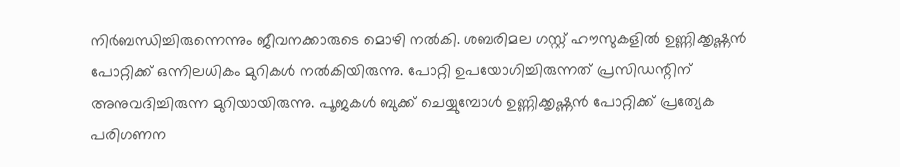നിര്‍ബന്ധിച്ചിരുന്നെന്നും ജീവനക്കാരുടെ മൊഴി നല്‍കി. ശബരിമല ഗസ്റ്റ് ഹൗസുകളില്‍ ഉണ്ണിക്കൃഷ്ണന്‍ പോറ്റിക്ക് ഒന്നിലധികം മുറികള്‍ നല്‍കിയിരുന്നു. പോറ്റി ഉപയോഗിച്ചിരുന്നത് പ്രസിഡന്റിന് അനുവദിച്ചിരുന്ന മുറിയായിരുന്നു. പൂജകള്‍ ബുക്ക് ചെയ്യുമ്പോള്‍ ഉണ്ണിക്കൃഷ്ണന്‍ പോറ്റിക്ക് പ്രത്യേക പരിഗണന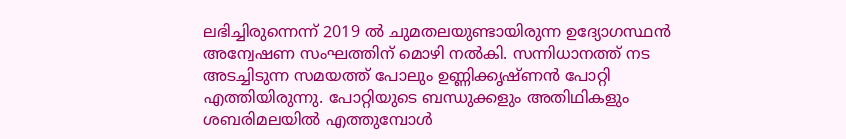ലഭിച്ചിരുന്നെന്ന് 2019 ല്‍ ചുമതലയുണ്ടായിരുന്ന ഉദ്യോഗസ്ഥന്‍ അന്വേഷണ സംഘത്തിന് മൊഴി നല്‍കി. സന്നിധാനത്ത് നട അടച്ചിടുന്ന സമയത്ത് പോലും ഉണ്ണിക്കൃഷ്ണന്‍ പോറ്റി എത്തിയിരുന്നു. പോറ്റിയുടെ ബന്ധുക്കളും അതിഥികളും ശബരിമലയില്‍ എത്തുമ്പോള്‍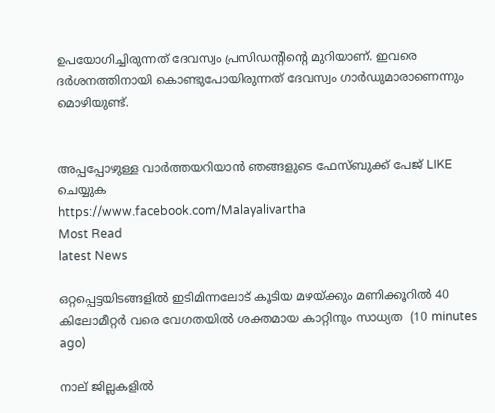ഉപയോഗിച്ചിരുന്നത് ദേവസ്വം പ്രസിഡന്റിന്റെ മുറിയാണ്. ഇവരെ ദര്‍ശനത്തിനായി കൊണ്ടുപോയിരുന്നത് ദേവസ്വം ഗാര്‍ഡുമാരാണെന്നും മൊഴിയുണ്ട്.


അപ്പപ്പോഴുള്ള വാര്‍ത്തയറിയാന്‍ ഞങ്ങളുടെ ഫേസ്‌ബുക്ക്‌ പേജ് LIKE ചെയ്യുക
https://www.facebook.com/Malayalivartha
Most Read
latest News

ഒറ്റപ്പെട്ടയിടങ്ങളിൽ ഇടിമിന്നലോട് കൂടിയ മഴയ്ക്കും മണിക്കൂറിൽ 40 കിലോമീറ്റർ വരെ വേഗതയിൽ ശക്തമായ കാറ്റിനും സാധ്യത  (10 minutes ago)

നാല് ജില്ലകളിൽ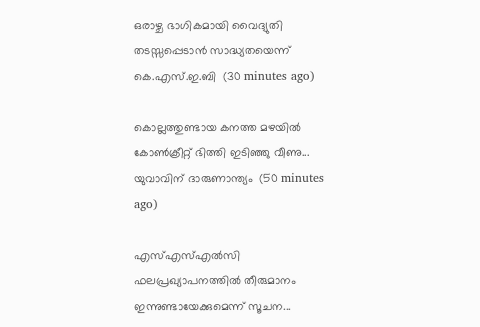ഒരാഴ്ച ഭാഗികമായി വൈദ്യുതി തടസ്സപ്പെടാൻ സാദ്ധ്യതയെന്ന് കെ.എസ്.ഇ.ബി  (30 minutes ago)

കൊല്ലത്തുണ്ടായ കനത്ത മഴയിൽ കോൺക്രീറ്റ് ഭിത്തി ഇടിഞ്ഞു വീണു... യുവാവിന് ദാരുണാന്ത്യം  (50 minutes ago)

എസ്എസ്എൽസി ഫലപ്രഖ്യാപനത്തിൽ തീരുമാനം ഇന്നുണ്ടായേക്കുമെന്ന് സൂചന...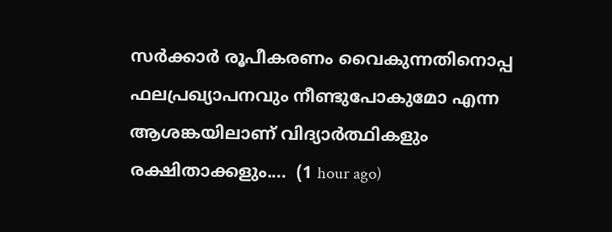സർക്കാർ രൂപീകരണം വൈകുന്നതിനൊപ്പ ഫലപ്രഖ്യാപനവും നീണ്ടുപോകുമോ എന്ന ആശങ്കയിലാണ് വിദ്യാർത്ഥികളും രക്ഷിതാക്കളും....  (1 hour ago)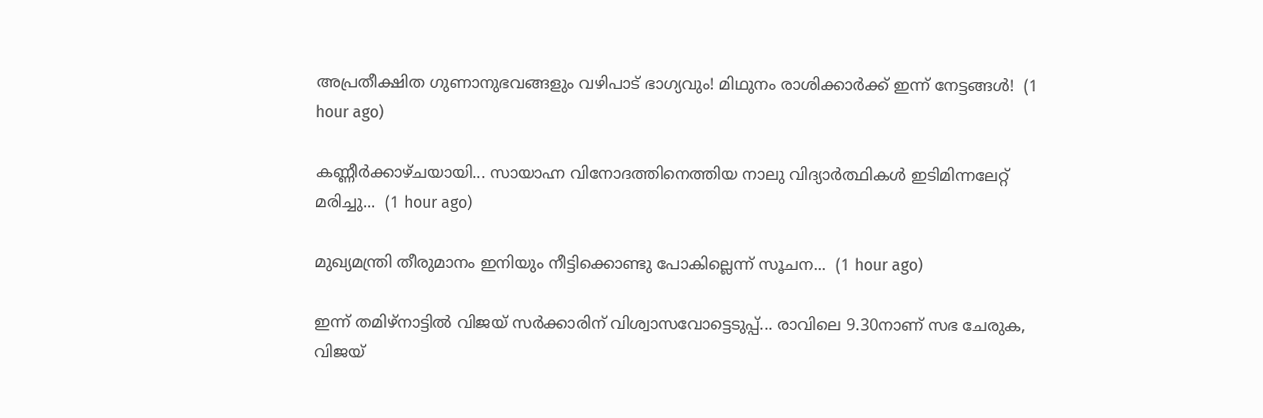അപ്രതീക്ഷിത ഗുണാനുഭവങ്ങളും വഴിപാട് ഭാഗ്യവും! മിഥുനം രാശിക്കാർക്ക് ഇന്ന് നേട്ടങ്ങൾ!  (1 hour ago)

കണ്ണീർക്കാഴ്ചയായി... സായാഹ്ന വിനോദത്തിനെത്തിയ നാലു വിദ്യാർത്ഥികൾ ഇടിമിന്നലേറ്റ് മരിച്ചു...  (1 hour ago)

മുഖ്യമന്ത്രി തീരുമാനം ഇനിയും നീട്ടിക്കൊണ്ടു പോകില്ലെന്ന് സൂചന...  (1 hour ago)

ഇന്ന് തമിഴ്നാട്ടിൽ വിജയ് സർക്കാരിന് വിശ്വാസവോട്ടെടുപ്പ്... രാവിലെ 9.30നാണ് സഭ ചേരുക, വിജയ്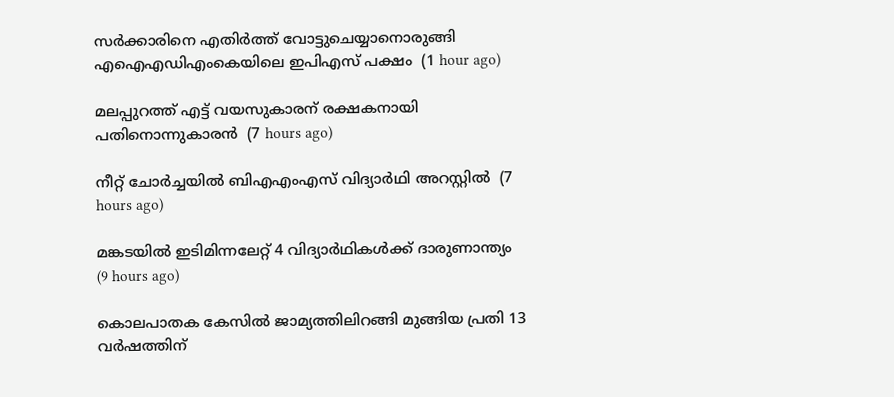സർക്കാരിനെ എതിർത്ത് വോട്ടുചെയ്യാനൊരുങ്ങി എഐഎഡിഎംകെയിലെ ഇപിഎസ് പക്ഷം  (1 hour ago)

മലപ്പുറത്ത് എട്ട് വയസുകാരന് രക്ഷകനായി പതിനൊന്നുകാരന്‍  (7 hours ago)

നീറ്റ് ചോര്‍ച്ചയില്‍ ബിഎഎംഎസ് വിദ്യാര്‍ഥി അറസ്റ്റില്‍  (7 hours ago)

മങ്കടയില്‍ ഇടിമിന്നലേറ്റ് 4 വിദ്യാര്‍ഥികള്‍ക്ക് ദാരുണാന്ത്യം  (9 hours ago)

കൊലപാതക കേസില്‍ ജാമ്യത്തിലിറങ്ങി മുങ്ങിയ പ്രതി 13 വര്‍ഷത്തിന്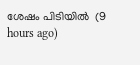ശേഷം പിടിയില്‍  (9 hours ago)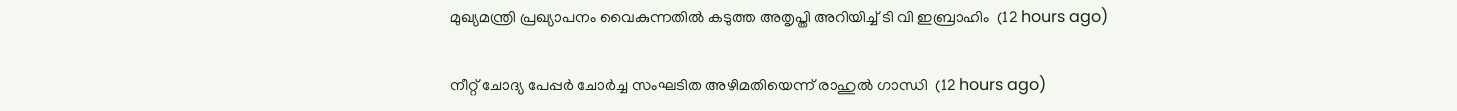മുഖ്യമന്ത്രി പ്രഖ്യാപനം വൈകുന്നതില്‍ കടുത്ത അതൃപ്തി അറിയിച്ച് ടി വി ഇബ്രാഹിം  (12 hours ago)

നീറ്റ് ചോദ്യ പേപ്പര്‍ ചോര്‍ച്ച സംഘടിത അഴിമതിയെന്ന് രാഹുല്‍ ഗാന്ധി  (12 hours ago)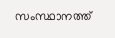സംസ്ഥാനത്ത്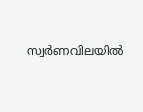സ്വര്‍ണവിലയില്‍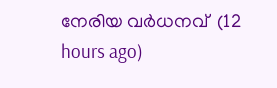നേരിയ വര്‍ധനവ്  (12 hours ago)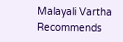Malayali Vartha Recommends